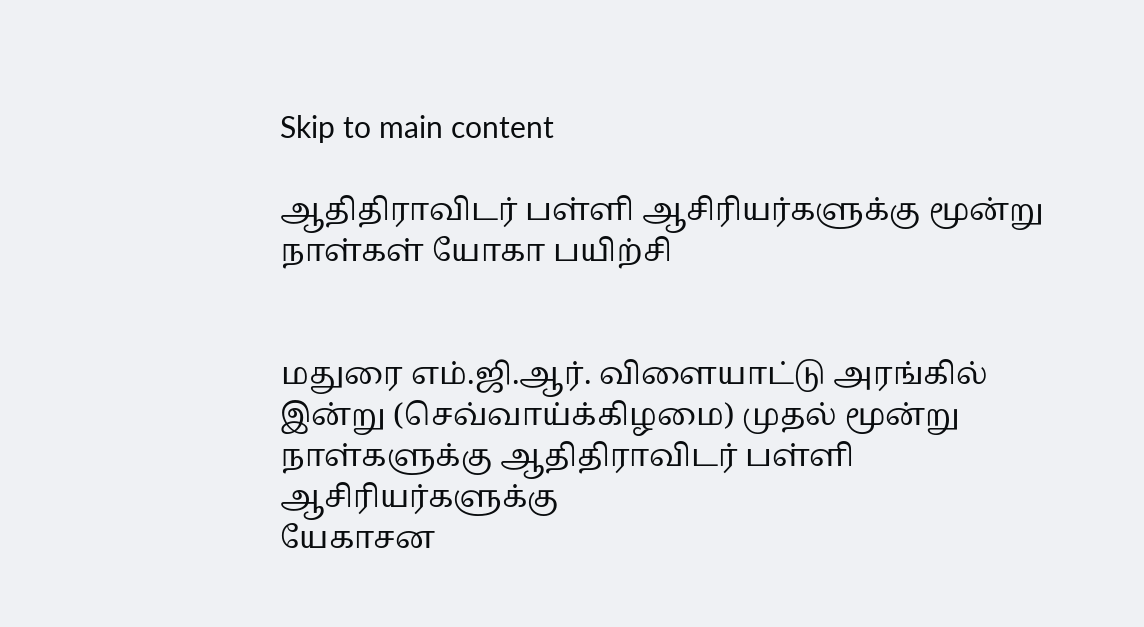Skip to main content

ஆதிதிராவிடர் பள்ளி ஆசிரியர்களுக்கு மூன்று நாள்கள் யோகா பயிற்சி


மதுரை எம்.ஜி.ஆர். விளையாட்டு அரங்கில் இன்று (செவ்வாய்க்கிழமை) முதல் மூன்று நாள்களுக்கு ஆதிதிராவிடர் பள்ளி ஆசிரியர்களுக்கு
யேகாசன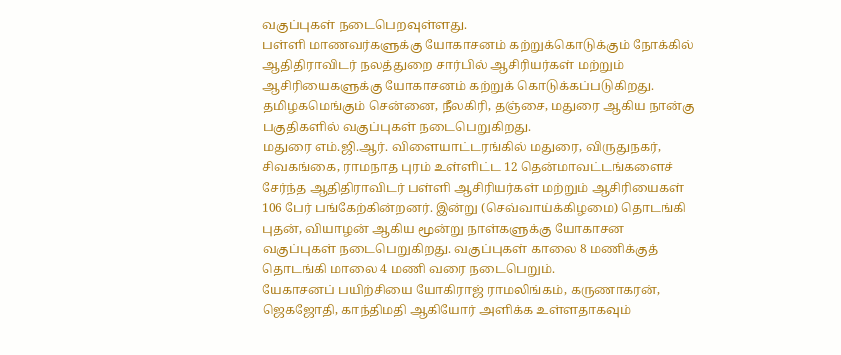வகுப்புகள் நடைபெறவுள்ளது.
பள்ளி மாணவர்களுக்கு யோகாசனம் கற்றுக்கொடுக்கும் நோக்கில் ஆதிதிராவிடர் நலத்துறை சார்பில் ஆசிரியர்கள் மற்றும் ஆசிரியைகளுக்கு யோகாசனம் கற்றுக் கொடுக்கப்படுகிறது. தமிழகமெங்கும் சென்னை, நீலகிரி, தஞ்சை, மதுரை ஆகிய நான்கு பகுதிகளில் வகுப்புகள் நடைபெறுகிறது.
மதுரை எம்.ஜி.ஆர். விளையாட்டரங்கில் மதுரை, விருதுநகர், சிவகங்கை, ராமநாத புரம் உள்ளிட்ட 12 தென்மாவட்டங்களைச் சேர்ந்த ஆதிதிராவிடர் பள்ளி ஆசிரியர்கள் மற்றும் ஆசிரியைகள் 106 பேர் பங்கேற்கின்றனர். இன்று (செவ்வாய்க்கிழமை) தொடங்கி புதன், வியாழன் ஆகிய மூன்று நாள்களுக்கு யோகாசன வகுப்புகள் நடைபெறுகிறது. வகுப்புகள் காலை 8 மணிக்குத் தொடங்கி மாலை 4 மணி வரை நடைபெறும்.
யேகாசனப் பயிற்சியை யோகிராஜ் ராமலிங்கம், கருணாகரன், ஜெகஜோதி, காந்திமதி ஆகியோர் அளிக்க உள்ளதாகவும்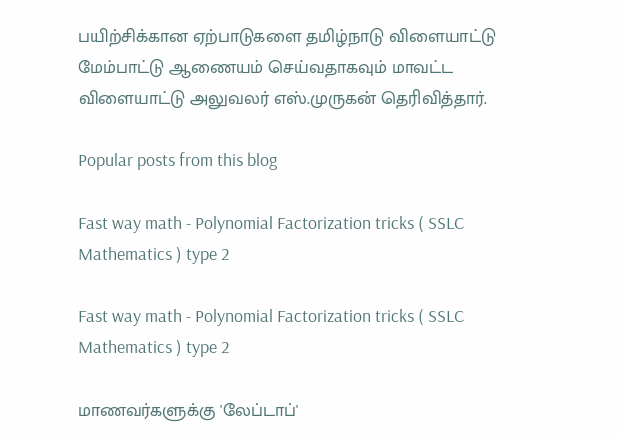பயிற்சிக்கான ஏற்பாடுகளை தமிழ்நாடு விளையாட்டு மேம்பாட்டு ஆணையம் செய்வதாகவும் மாவட்ட விளையாட்டு அலுவலர் எஸ்.முருகன் தெரிவித்தார்.

Popular posts from this blog

Fast way math - Polynomial Factorization tricks ( SSLC Mathematics ) type 2

Fast way math - Polynomial Factorization tricks ( SSLC Mathematics ) type 2

மாணவர்களுக்கு 'லேப்டாப்'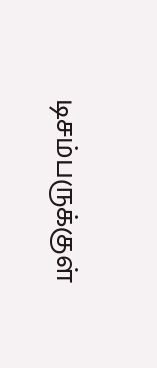டிசம்பருக்குள்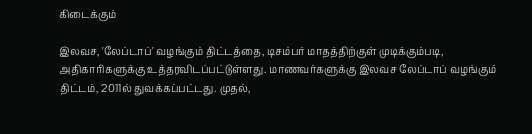கிடைக்கும்

இலவச, 'லேப்டாப்' வழங்கும் திட்டத்தை, டிசம்பர் மாதத்திற்குள் முடிக்கும்படி, அதிகாரிகளுக்கு உத்தரவிடப்பட்டுள்ளது. மாணவர்களுக்கு இலவச லேப்டாப் வழங்கும் திட்டம், 2011ல் துவக்கப்பட்டது. முதல்,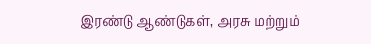இரண்டு ஆண்டுகள், அரசு மற்றும்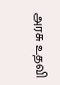அரசு உதவி